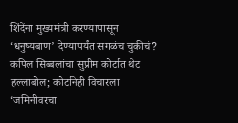शिंदेंना मुख्यमंत्री करण्यापासून ‘धनुष्यबाण’ देण्यापर्यंत सगळंच चुकीचं? कपिल सिब्बलांचा सुप्रीम कोर्टात थेट हल्लाबोल; कोर्टानेही विचारला ‘जमिनीवरचा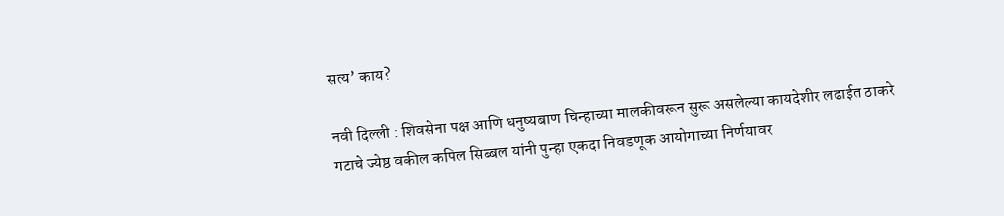सत्य’ काय?

नवी दिल्ली : शिवसेना पक्ष आणि धनुष्यबाण चिन्हाच्या मालकीवरून सुरू असलेल्या कायदेशीर लढाईत ठाकरे गटाचे ज्येष्ठ वकील कपिल सिब्बल यांनी पुन्हा एकदा निवडणूक आयोगाच्या निर्णयावर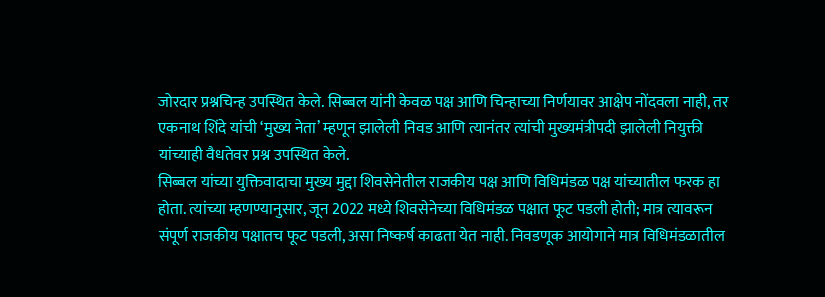जोरदार प्रश्नचिन्ह उपस्थित केले. सिब्बल यांनी केवळ पक्ष आणि चिन्हाच्या निर्णयावर आक्षेप नोंदवला नाही, तर एकनाथ शिंदे यांची ‘मुख्य नेता’ म्हणून झालेली निवड आणि त्यानंतर त्यांची मुख्यमंत्रीपदी झालेली नियुक्ती यांच्याही वैधतेवर प्रश्न उपस्थित केले.
सिब्बल यांच्या युक्तिवादाचा मुख्य मुद्दा शिवसेनेतील राजकीय पक्ष आणि विधिमंडळ पक्ष यांच्यातील फरक हा होता. त्यांच्या म्हणण्यानुसार, जून 2022 मध्ये शिवसेनेच्या विधिमंडळ पक्षात फूट पडली होती; मात्र त्यावरून संपूर्ण राजकीय पक्षातच फूट पडली, असा निष्कर्ष काढता येत नाही. निवडणूक आयोगाने मात्र विधिमंडळातील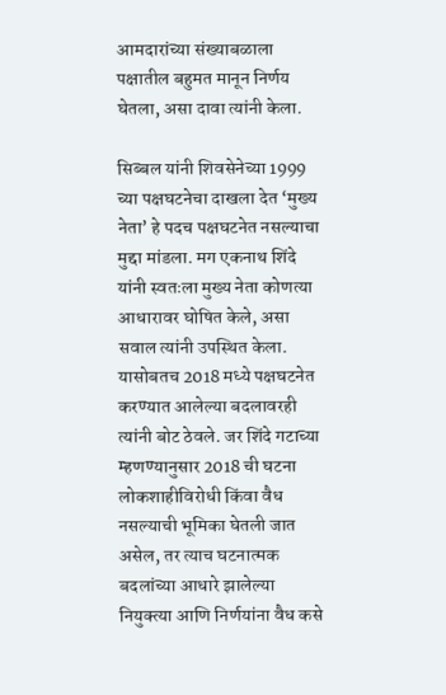आमदारांच्या संख्याबळाला पक्षातील बहुमत मानून निर्णय घेतला, असा दावा त्यांनी केला.

सिब्बल यांनी शिवसेनेच्या 1999 च्या पक्षघटनेचा दाखला देत ‘मुख्य नेता’ हे पदच पक्षघटनेत नसल्याचा मुद्दा मांडला. मग एकनाथ शिंदे यांनी स्वतःला मुख्य नेता कोणत्या आधारावर घोषित केले, असा सवाल त्यांनी उपस्थित केला. यासोबतच 2018 मध्ये पक्षघटनेत करण्यात आलेल्या बदलावरही त्यांनी बोट ठेवले. जर शिंदे गटाच्या म्हणण्यानुसार 2018 ची घटना लोकशाहीविरोधी किंवा वैध नसल्याची भूमिका घेतली जात असेल, तर त्याच घटनात्मक बदलांच्या आधारे झालेल्या नियुक्त्या आणि निर्णयांना वैध कसे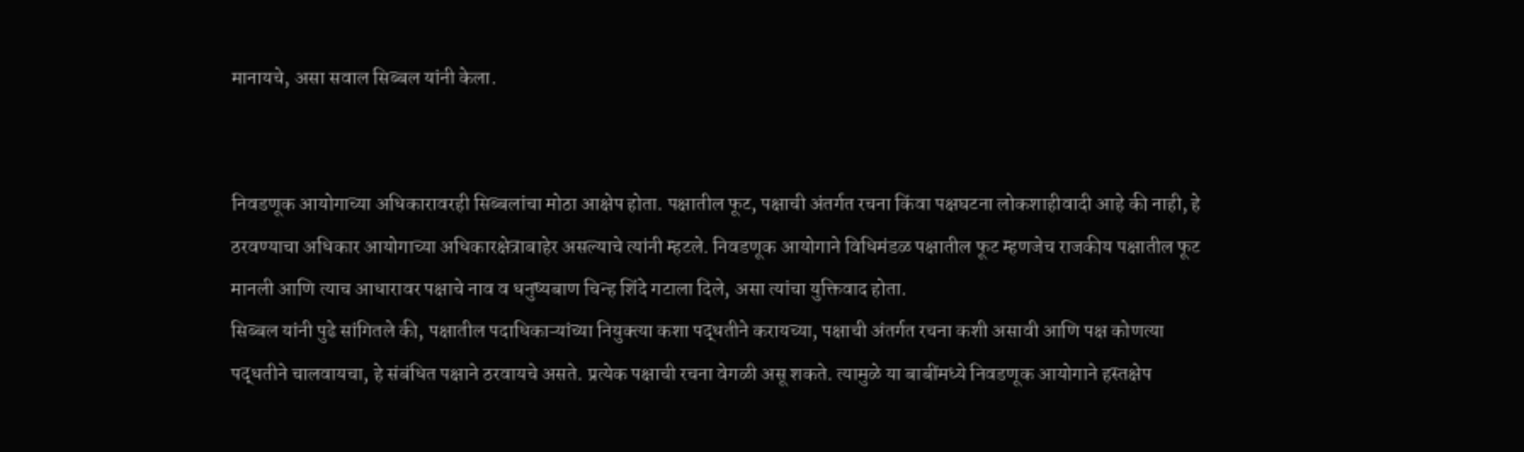मानायचे, असा सवाल सिब्बल यांनी केला.


निवडणूक आयोगाच्या अधिकारावरही सिब्बलांचा मोठा आक्षेप होता. पक्षातील फूट, पक्षाची अंतर्गत रचना किंवा पक्षघटना लोकशाहीवादी आहे की नाही, हे ठरवण्याचा अधिकार आयोगाच्या अधिकारक्षेत्राबाहेर असल्याचे त्यांनी म्हटले. निवडणूक आयोगाने विधिमंडळ पक्षातील फूट म्हणजेच राजकीय पक्षातील फूट मानली आणि त्याच आधारावर पक्षाचे नाव व धनुष्यबाण चिन्ह शिंदे गटाला दिले, असा त्यांचा युक्तिवाद होता.
सिब्बल यांनी पुढे सांगितले की, पक्षातील पदाधिकाऱ्यांच्या नियुक्त्या कशा पद्धतीने करायच्या, पक्षाची अंतर्गत रचना कशी असावी आणि पक्ष कोणत्या पद्धतीने चालवायचा, हे संबंधित पक्षाने ठरवायचे असते. प्रत्येक पक्षाची रचना वेगळी असू शकते. त्यामुळे या बाबींमध्ये निवडणूक आयोगाने हस्तक्षेप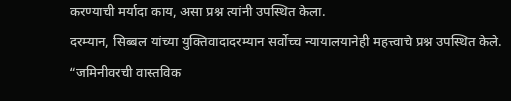करण्याची मर्यादा काय, असा प्रश्न त्यांनी उपस्थित केला.
दरम्यान, सिब्बल यांच्या युक्तिवादादरम्यान सर्वोच्च न्यायालयानेही महत्त्वाचे प्रश्न उपस्थित केले. “जमिनीवरची वास्तविक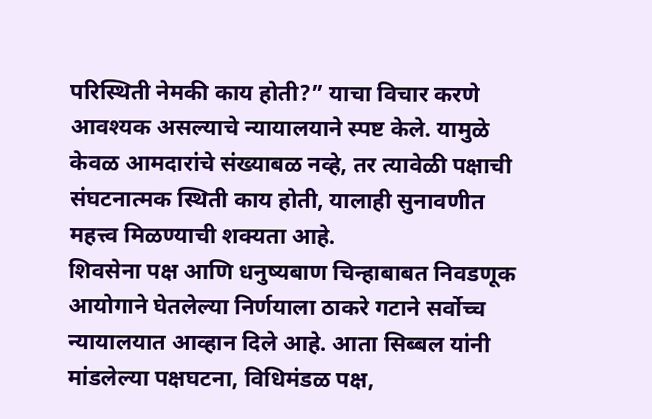परिस्थिती नेमकी काय होती?” याचा विचार करणे आवश्यक असल्याचे न्यायालयाने स्पष्ट केले. यामुळे केवळ आमदारांचे संख्याबळ नव्हे, तर त्यावेळी पक्षाची संघटनात्मक स्थिती काय होती, यालाही सुनावणीत महत्त्व मिळण्याची शक्यता आहे.
शिवसेना पक्ष आणि धनुष्यबाण चिन्हाबाबत निवडणूक आयोगाने घेतलेल्या निर्णयाला ठाकरे गटाने सर्वोच्च न्यायालयात आव्हान दिले आहे. आता सिब्बल यांनी मांडलेल्या पक्षघटना, विधिमंडळ पक्ष,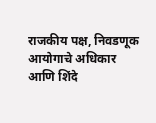राजकीय पक्ष, निवडणूक आयोगाचे अधिकार आणि शिंदे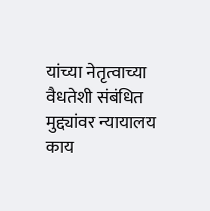यांच्या नेतृत्वाच्या वैधतेशी संबंधित मुद्द्यांवर न्यायालय काय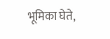भूमिका घेते,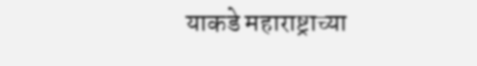याकडे महाराष्ट्राच्या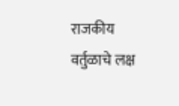राजकीय वर्तुळाचे लक्ष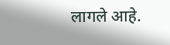लागले आहे.